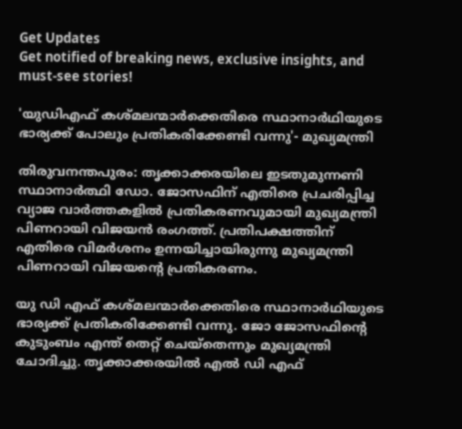Get Updates
Get notified of breaking news, exclusive insights, and must-see stories!

'യുഡിഎഫ് കശ്മലന്മാര്‍ക്കെതിരെ സ്ഥാനാര്‍ഥിയുടെ ഭാര്യക്ക് പോലും പ്രതികരിക്കേണ്ടി വന്നു'- മുഖ്യമന്ത്രി

തിരുവനന്തപുരം: തൃക്കാക്കരയിലെ ഇടതുമുന്നണി സ്ഥാനാർത്ഥി ഡോ. ജോസഫിന് എതിരെ പ്രചരിപ്പിച്ച വ്യാജ വാർത്തകളിൽ പ്രതികരണവുമായി മുഖ്യമന്ത്രി പിണറായി വിജയൻ രംഗത്ത്. പ്രതിപക്ഷത്തിന് എതിരെ വിമർശനം ഉന്നയിച്ചായിരുന്നു മുഖ്യമന്ത്രി പിണറായി വിജയന്റെ പ്രതികരണം.

യു ഡി എഫ് കശ്മലന്മാര്‍ക്കെതിരെ സ്ഥാനാര്‍ഥിയുടെ ഭാര്യക്ക് പ്രതികരിക്കേണ്ടി വന്നു. ജോ ജോസഫിന്റെ കുടുംബം എന്ത് തെറ്റ് ചെയ്‌തെന്നും മുഖ്യമന്ത്രി ചോദിച്ചു. തൃക്കാക്കരയില്‍ എല്‍ ഡി എഫ്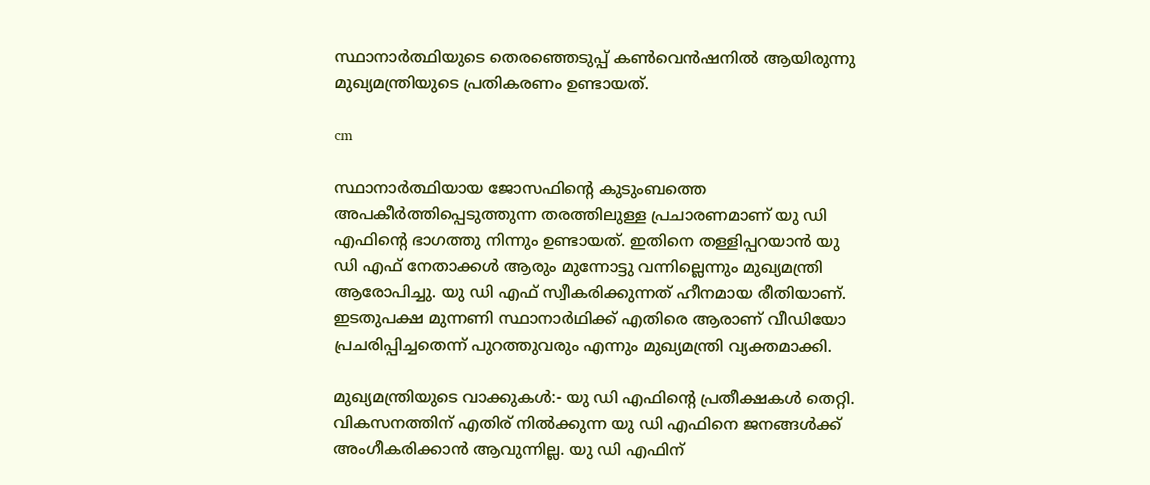സ്ഥാനാര്‍ത്ഥിയുടെ തെരഞ്ഞെടുപ്പ് കണ്‍വെന്‍ഷനിൽ ആയിരുന്നു മുഖ്യമന്ത്രിയുടെ പ്രതികരണം ഉണ്ടായത്.

cm

സ്ഥാനാർത്ഥിയായ ജോസഫിന്റെ കുടുംബത്തെ അപകീർത്തിപ്പെടുത്തുന്ന തരത്തിലുള്ള പ്രചാരണമാണ് യു ഡി എഫിന്റെ ഭാഗത്തു നിന്നും ഉണ്ടായത്. ഇതിനെ തള്ളിപ്പറയാൻ യു ഡി എഫ് നേതാക്കൾ ആരും മുന്നോട്ടു വന്നില്ലെന്നും മുഖ്യമന്ത്രി ആരോപിച്ചു. യു ഡി എഫ് സ്വീകരിക്കുന്നത് ഹീനമായ രീതിയാണ്. ഇടതുപക്ഷ മുന്നണി സ്ഥാനാർഥിക്ക് എതിരെ ആരാണ് വീഡിയോ പ്രചരിപ്പിച്ചതെന്ന് പുറത്തുവരും എന്നും മുഖ്യമന്ത്രി വ്യക്തമാക്കി.

മുഖ്യമന്ത്രിയുടെ വാക്കുകള്‍:- യു ഡി എഫിന്റെ പ്രതീക്ഷകള്‍ തെറ്റി. വികസനത്തിന് എതിര് നില്‍ക്കുന്ന യു ഡി എഫിനെ ജനങ്ങള്‍ക്ക് അംഗീകരിക്കാന്‍ ആവുന്നില്ല. യു ഡി എഫിന്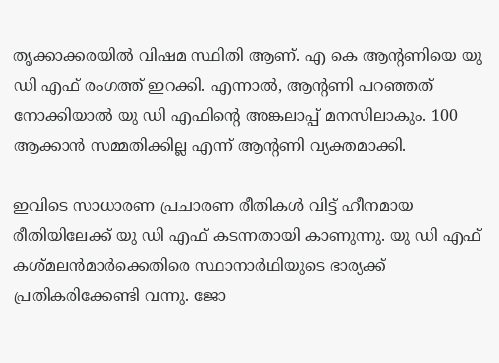തൃക്കാക്കരയില്‍ വിഷമ സ്ഥിതി ആണ്. എ കെ ആന്റണിയെ യു ഡി എഫ് രംഗത്ത് ഇറക്കി. എന്നാൽ, ആന്റണി പറഞ്ഞത് നോക്കിയാല്‍ യു ഡി എഫിന്റെ അങ്കലാപ്പ് മനസിലാകും. 100 ആക്കാന്‍ സമ്മതിക്കില്ല എന്ന് ആന്റണി വ്യക്തമാക്കി.

ഇവിടെ സാധാരണ പ്രചാരണ രീതികള്‍ വിട്ട് ഹീനമായ രീതിയിലേക്ക് യു ഡി എഫ് കടന്നതായി കാണുന്നു. യു ഡി എഫ് കശ്മലന്‍മാര്‍ക്കെതിരെ സ്ഥാനാര്‍ഥിയുടെ ഭാര്യക്ക് പ്രതികരിക്കേണ്ടി വന്നു. ജോ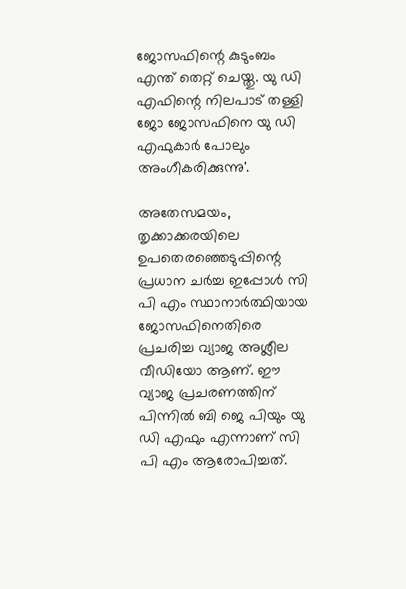ജോസഫിന്റെ കുടുംബം എന്ത് തെറ്റ് ചെയ്തു. യു ഡി എഫിന്റെ നിലപാട് തള്ളി ജോ ജോസഫിനെ യു ഡി എഫുകാര്‍ പോലും അംഗീകരിക്കുന്നു'.

അതേസമയം, തൃക്കാക്കരയിലെ ഉപതെരഞ്ഞെടുപ്പിന്റെ പ്രധാന ചർച്ച ഇപ്പോൾ സി പി എം സ്ഥാനാർത്ഥിയായ ജോസഫിനെതിരെ പ്രചരിച്ച വ്യാജ അശ്ലീല വീഡിയോ ആണ്. ഈ വ്യാജ പ്രചരണത്തിന് പിന്നിൽ ബി ജെ പിയും യു ഡി എഫും എന്നാണ് സി പി എം ആരോപിച്ചത്.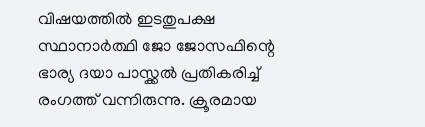വിഷയത്തിൽ ഇടതുപക്ഷ സ്ഥാനാർത്ഥി ജോ ജോസഫിന്റെ ഭാര്യ ദയാ പാസ്ക്കൽ പ്രതികരിച്ച് രംഗത്ത് വന്നിരുന്നു. ക്രൂരമായ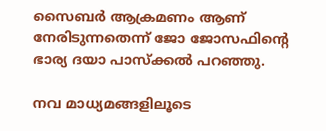സൈബർ ആക്രമണം ആണ് നേരിടുന്നതെന്ന് ജോ ജോസഫിന്റെ ഭാര്യ ദയാ പാസ്ക്കൽ പറഞ്ഞു.

നവ മാധ്യമങ്ങളിലൂടെ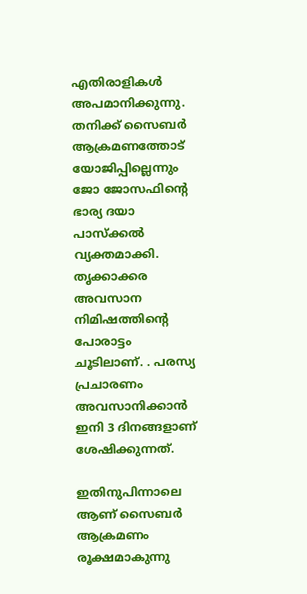എതിരാളികൾ അപമാനിക്കുന്നു. തനിക്ക് സൈബർ ആക്രമണത്തോട് യോജിപ്പില്ലെന്നും ജോ ജോസഫിന്റെ ഭാര്യ ദയാ പാസ്ക്കൽ വ്യക്തമാക്കി. തൃക്കാക്കര അവസാന നിമിഷത്തിന്റെ പോരാട്ടം ചൂടിലാണ്. . പരസ്യ പ്രചാരണം അവസാനിക്കാൻ ഇനി 3 ദിനങ്ങളാണ് ശേഷിക്കുന്നത്.

ഇതിനുപിന്നാലെ ആണ് സൈബർ ആക്രമണം രൂക്ഷമാകുന്നു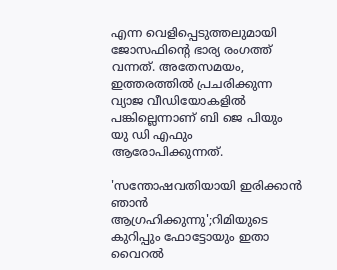എന്ന വെളിപ്പെടുത്തലുമായി ജോസഫിന്റെ ഭാര്യ രംഗത്ത് വന്നത്. അതേസമയം, ഇത്തരത്തിൽ പ്രചരിക്കുന്ന വ്യാജ വീഡിയോകളിൽ പങ്കില്ലെന്നാണ് ബി ജെ പിയും യു ഡി എഫും ആരോപിക്കുന്നത്.

'സന്തോഷവതിയായി ഇരിക്കാൻ ഞാൻ ആഗ്രഹിക്കുന്നു';റിമിയുടെ കുറിപ്പും ഫോട്ടോയും ഇതാ വൈറൽ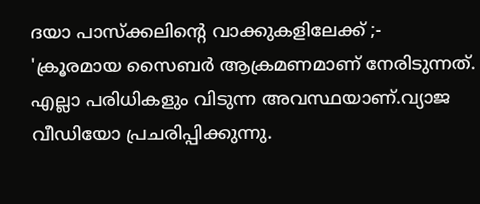ദയാ പാസ്ക്കലിന്റെ വാക്കുകളിലേക്ക് ;- 'ക്രൂരമായ സൈബർ ആക്രമണമാണ് നേരിടുന്നത്. എല്ലാ പരിധികളും വിടുന്ന അവസ്ഥയാണ്.വ്യാജ വീഡിയോ പ്രചരിപ്പിക്കുന്നു.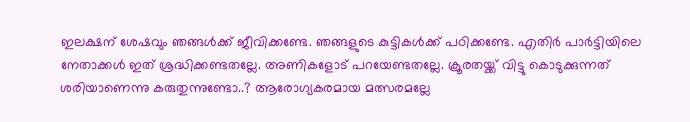ഇലക്ഷന് ശേഷവും ഞങ്ങൾക്ക് ജീവിക്കണ്ടേ. ഞങ്ങളുടെ കുട്ടികൾക്ക് പഠിക്കണ്ടേ. എതിർ പാർട്ടിയിലെ നേതാക്കൾ ഇത് ശ്രദ്ധിക്കണ്ടതല്ലേ. അണികളോട് പറയേണ്ടതല്ലേ. ക്രൂരതയ്ക്ക് വിട്ടു കൊടുക്കുന്നത് ശരിയാണെന്നു കരുതുന്നുണ്ടോ..? ആരോഗ്യകരമായ മത്സരമല്ലേ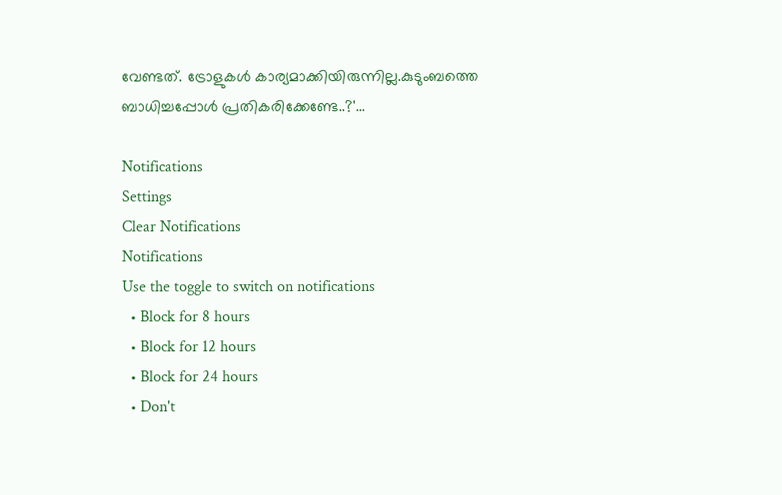വേണ്ടത്. ട്രോളുകൾ കാര്യമാക്കിയിരുന്നില്ല.കുടുംബത്തെ ബാധിച്ചപ്പോൾ പ്രതികരിക്കേണ്ടേ..?'...

Notifications
Settings
Clear Notifications
Notifications
Use the toggle to switch on notifications
  • Block for 8 hours
  • Block for 12 hours
  • Block for 24 hours
  • Don't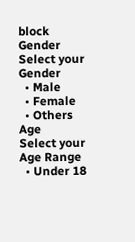block
Gender
Select your Gender
  • Male
  • Female
  • Others
Age
Select your Age Range
  • Under 18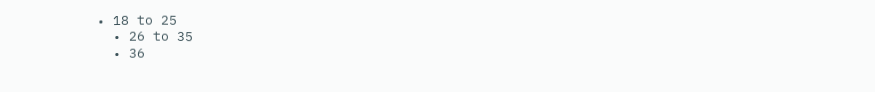• 18 to 25
  • 26 to 35
  • 36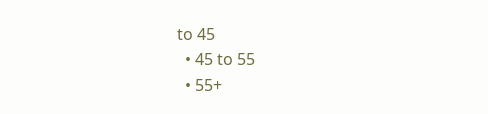to 45
  • 45 to 55
  • 55+